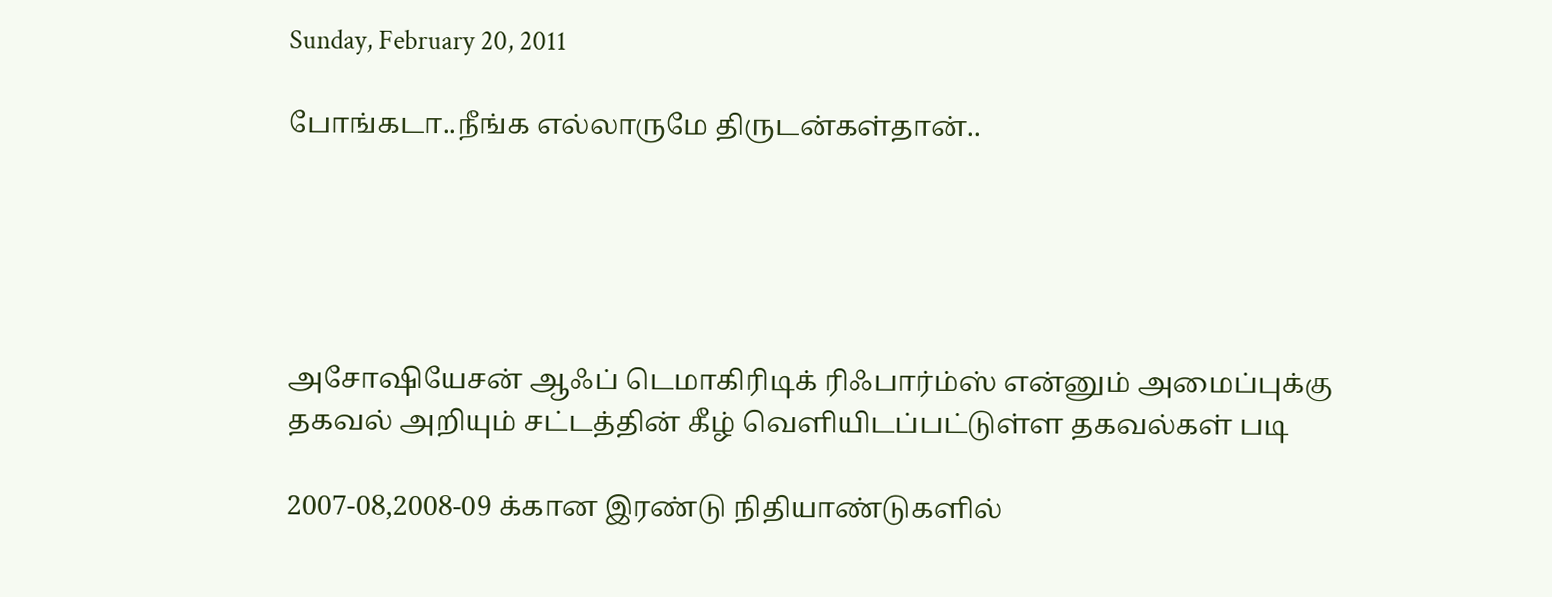Sunday, February 20, 2011

போங்கடா..நீங்க எல்லாருமே திருடன்கள்தான்..





அசோஷியேசன் ஆஃப் டெமாகிரிடிக் ரிஃபார்ம்ஸ் என்னும் அமைப்புக்கு  தகவல் அறியும் சட்டத்தின் கீழ் வெளியிடப்பட்டுள்ள தகவல்கள் படி

2007-08,2008-09 க்கான இரண்டு நிதியாண்டுகளில்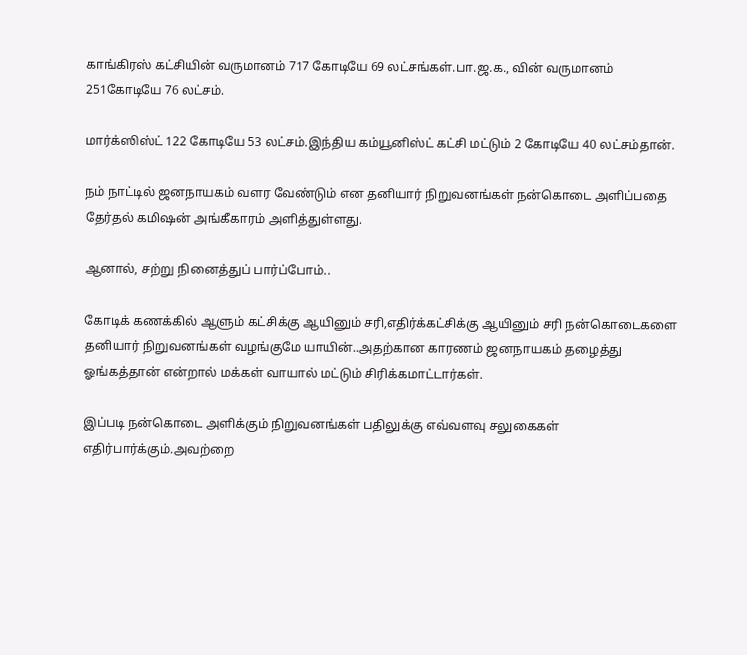காங்கிரஸ் கட்சியின் வருமானம் 717 கோடியே 69 லட்சங்கள்.பா.ஜ.க., வின் வருமானம் 251கோடியே 76 லட்சம்.

மார்க்ஸிஸ்ட் 122 கோடியே 53 லட்சம்.இந்திய கம்யூனிஸ்ட் கட்சி மட்டும் 2 கோடியே 40 லட்சம்தான்.

நம் நாட்டில் ஜனநாயகம் வளர வேண்டும் என தனியார் நிறுவனங்கள் நன்கொடை அளிப்பதை தேர்தல் கமிஷன் அங்கீகாரம் அளித்துள்ளது.

ஆனால், சற்று நினைத்துப் பார்ப்போம்..

கோடிக் கணக்கில் ஆளும் கட்சிக்கு ஆயினும் சரி,எதிர்க்கட்சிக்கு ஆயினும் சரி நன்கொடைகளை தனியார் நிறுவனங்கள் வழங்குமே யாயின்..அதற்கான காரணம் ஜனநாயகம் தழைத்து ஓங்கத்தான் என்றால் மக்கள் வாயால் மட்டும் சிரிக்கமாட்டார்கள்.

இப்படி நன்கொடை அளிக்கும் நிறுவனங்கள் பதிலுக்கு எவ்வளவு சலுகைகள் எதிர்பார்க்கும்.அவற்றை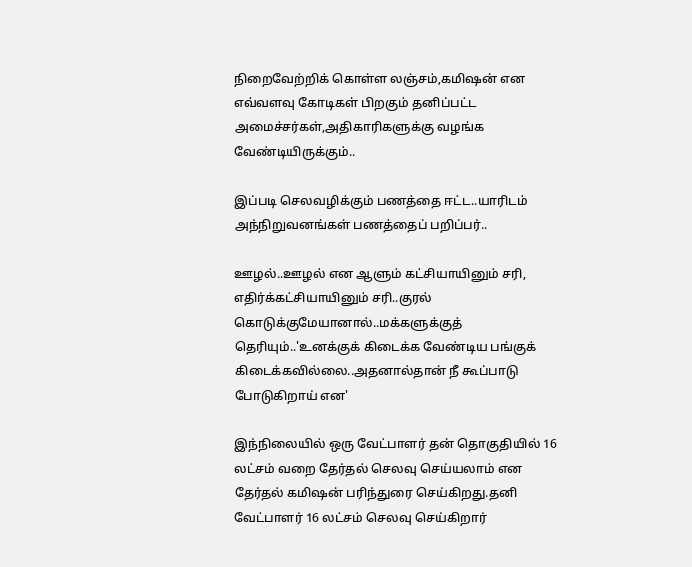நிறைவேற்றிக் கொள்ள லஞ்சம்,கமிஷன் என எவ்வளவு கோடிகள் பிறகும் தனிப்பட்ட அமைச்சர்கள்,அதிகாரிகளுக்கு வழங்க வேண்டியிருக்கும்..

இப்படி செலவழிக்கும் பணத்தை ஈட்ட..யாரிடம் அந்நிறுவனங்கள் பணத்தைப் பறிப்பர்..

ஊழல்..ஊழல் என ஆளும் கட்சியாயினும் சரி, எதிர்க்கட்சியாயினும் சரி..குரல் கொடுக்குமேயானால்..மக்களுக்குத் தெரியும்..'உனக்குக் கிடைக்க வேண்டிய பங்குக் கிடைக்கவில்லை..அதனால்தான் நீ கூப்பாடு போடுகிறாய் என'

இந்நிலையில் ஒரு வேட்பாளர் தன் தொகுதியில் 16 லட்சம் வறை தேர்தல் செலவு செய்யலாம் என தேர்தல் கமிஷன் பரிந்துரை செய்கிறது.தனி வேட்பாளர் 16 லட்சம் செலவு செய்கிறார்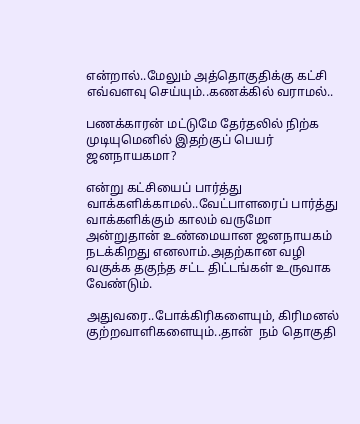என்றால்..மேலும் அத்தொகுதிக்கு கட்சி எவ்வளவு செய்யும்..கணக்கில் வராமல்..

பணக்காரன் மட்டுமே தேர்தலில் நிற்க முடியுமெனில் இதற்குப் பெயர் ஜனநாயகமா?

என்று கட்சியைப் பார்த்து வாக்களிக்காமல்..வேட்பாளரைப் பார்த்து வாக்களிக்கும் காலம் வருமோ அன்றுதான் உண்மையான ஜனநாயகம் நடக்கிறது எனலாம்.அதற்கான வழி வகுக்க தகுந்த சட்ட திட்டங்கள் உருவாக வேண்டும்.

அதுவரை..போக்கிரிகளையும், கிரிமனல் குற்றவாளிகளையும்..தான்  நம் தொகுதி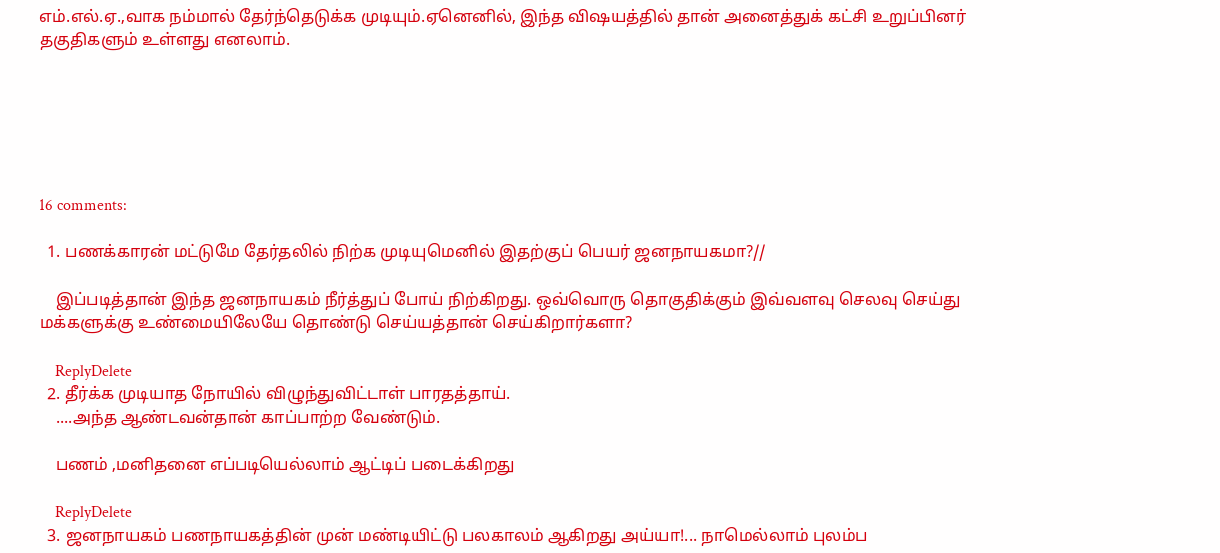எம்.எல்.ஏ.,வாக நம்மால் தேர்ந்தெடுக்க முடியும்.ஏனெனில், இந்த விஷயத்தில் தான் அனைத்துக் கட்சி உறுப்பினர் தகுதிகளும் உள்ளது எனலாம்.






16 comments:

  1. பணக்காரன் மட்டுமே தேர்தலில் நிற்க முடியுமெனில் இதற்குப் பெயர் ஜனநாயகமா?//

    இப்படித்தான் இந்த ஜனநாயகம் நீர்த்துப் போய் நிற்கிறது. ஒவ்வொரு தொகுதிக்கும் இவ்வளவு செலவு செய்து மக்களுக்கு உண்மையிலேயே தொண்டு செய்யத்தான் செய்கிறார்களா?

    ReplyDelete
  2. தீர்க்க முடியாத நோயில் விழுந்துவிட்டாள் பாரதத்தாய்.
    ....அந்த ஆண்டவன்தான் காப்பாற்ற வேண்டும்.

    பணம் ,மனிதனை எப்படியெல்லாம் ஆட்டிப் படைக்கிறது

    ReplyDelete
  3. ஜனநாயகம் பணநாயகத்தின் முன் மண்டியிட்டு பலகாலம் ஆகிறது அய்யா!... நாமெல்லாம் புலம்ப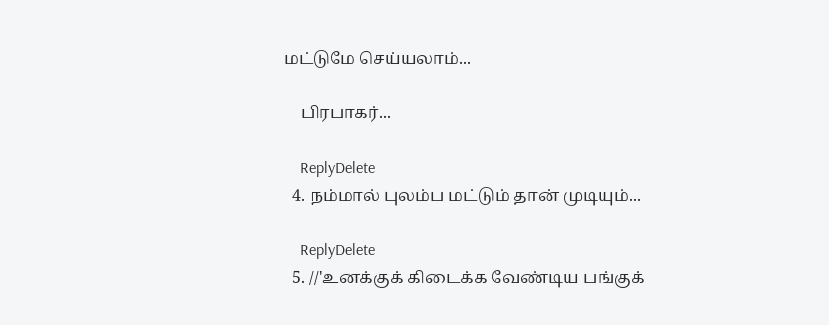மட்டுமே செய்யலாம்...

    பிரபாகர்...

    ReplyDelete
  4. நம்மால் புலம்ப மட்டும் தான் முடியும்...

    ReplyDelete
  5. //'உனக்குக் கிடைக்க வேண்டிய பங்குக்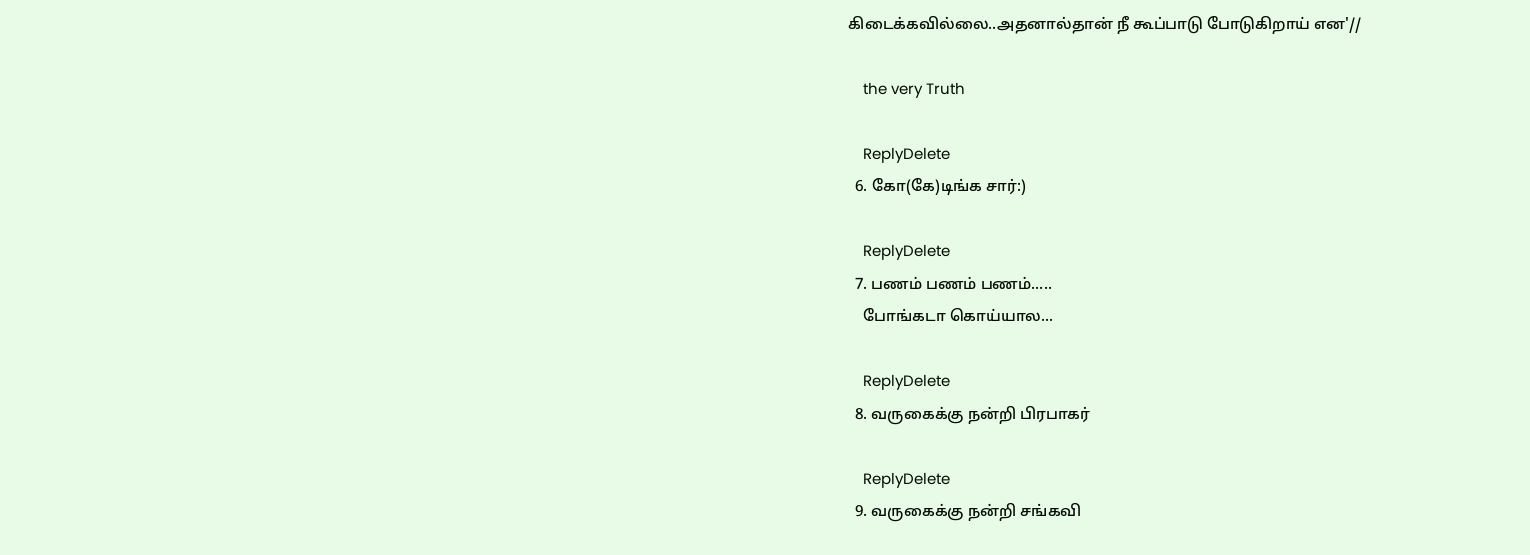கிடைக்கவில்லை..அதனால்தான் நீ கூப்பாடு போடுகிறாய் என'//

    the very Truth

    ReplyDelete
  6. கோ(கே)டிங்க சார்:)

    ReplyDelete
  7. பணம் பணம் பணம்.....
    போங்கடா கொய்யால...

    ReplyDelete
  8. வருகைக்கு நன்றி பிரபாகர்

    ReplyDelete
  9. வருகைக்கு நன்றி சங்கவி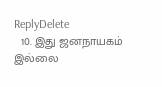ReplyDelete
  10. இது ஜனநாயகம் இல்லை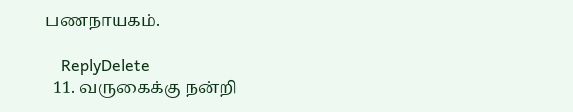பணநாயகம்.

    ReplyDelete
  11. வருகைக்கு நன்றி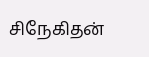சிநேகிதன்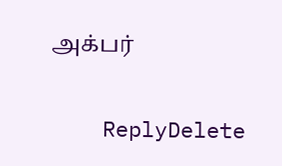அக்பர்

    ReplyDelete